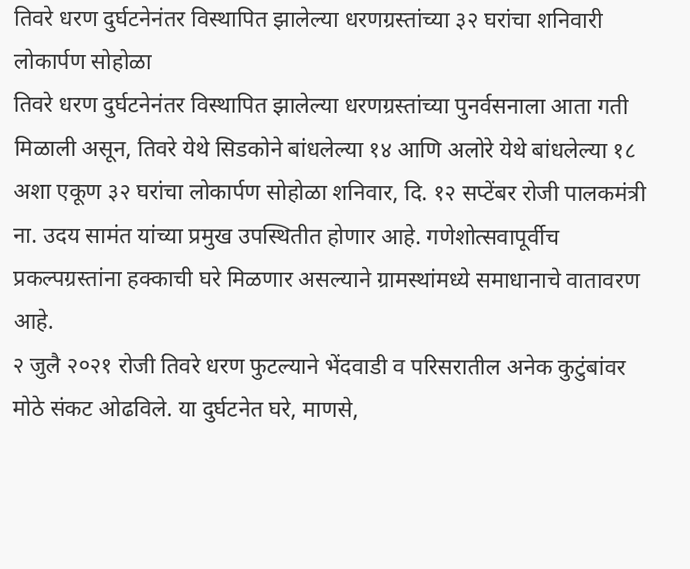तिवरे धरण दुर्घटनेनंतर विस्थापित झालेल्या धरणग्रस्तांच्या ३२ घरांचा शनिवारी लोकार्पण सोहोळा
तिवरे धरण दुर्घटनेनंतर विस्थापित झालेल्या धरणग्रस्तांच्या पुनर्वसनाला आता गती मिळाली असून, तिवरे येथे सिडकोने बांधलेल्या १४ आणि अलोरे येथे बांधलेल्या १८ अशा एकूण ३२ घरांचा लोकार्पण सोहोळा शनिवार, दि. १२ सप्टेंबर रोजी पालकमंत्री ना. उदय सामंत यांच्या प्रमुख उपस्थितीत होणार आहे. गणेशोत्सवापूर्वीच प्रकल्पग्रस्तांना हक्काची घरे मिळणार असल्याने ग्रामस्थांमध्ये समाधानाचे वातावरण आहे.
२ जुलै २०२१ रोजी तिवरे धरण फुटल्याने भेंदवाडी व परिसरातील अनेक कुटुंबांवर मोठे संकट ओढविले. या दुर्घटनेत घरे, माणसे,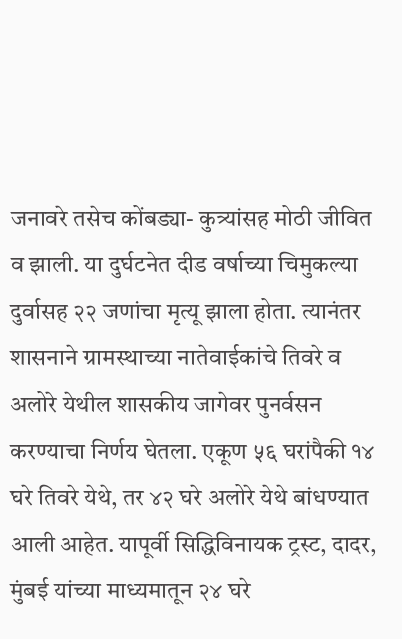जनावरे तसेच कोंबड्या- कुत्र्यांसह मोठी जीवित व झाली. या दुर्घटनेत दीड वर्षाच्या चिमुकल्या दुर्वासह २२ जणांचा मृत्यू झाला होता. त्यानंतर शासनाने ग्रामस्थाच्या नातेवाईकांचे तिवरे व अलोरे येथील शासकीय जागेवर पुनर्वसन करण्याचा निर्णय घेतला. एकूण ५६ घरांपैकी १४ घरे तिवरे येथे, तर ४२ घरे अलोरे येथे बांधण्यात आली आहेत. यापूर्वी सिद्धिविनायक ट्रस्ट, दादर, मुंबई यांच्या माध्यमातून २४ घरे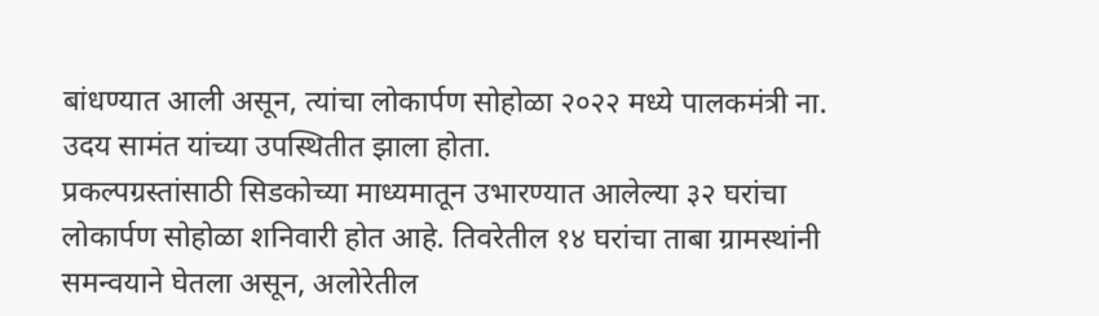बांधण्यात आली असून, त्यांचा लोकार्पण सोहोळा २०२२ मध्ये पालकमंत्री ना. उदय सामंत यांच्या उपस्थितीत झाला होता.
प्रकल्पग्रस्तांसाठी सिडकोच्या माध्यमातून उभारण्यात आलेल्या ३२ घरांचा लोकार्पण सोहोळा शनिवारी होत आहे. तिवरेतील १४ घरांचा ताबा ग्रामस्थांनी समन्वयाने घेतला असून, अलोरेतील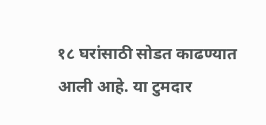१८ घरांसाठी सोडत काढण्यात आली आहे. या टुमदार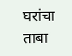घरांचा ताबा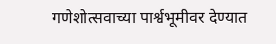गणेशोत्सवाच्या पार्श्वभूमीवर देण्यात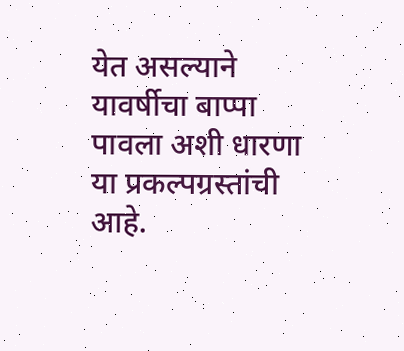येत असल्याने यावर्षीचा बाप्पा पावला अशी धारणा या प्रकल्पग्रस्तांची आहे.